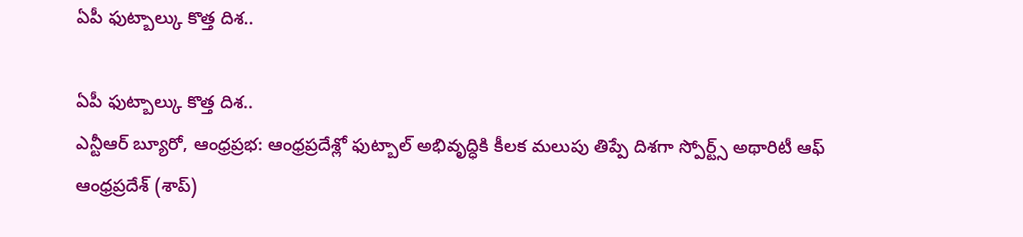ఏపీ ఫుట్బాల్కు కొత్త దిశ..

ఏపీ ఫుట్బాల్కు కొత్త దిశ..
ఎన్టీఆర్ బ్యూరో, ఆంధ్రప్రభ: ఆంధ్రప్రదేశ్లో ఫుట్బాల్ అభివృద్ధికి కీలక మలుపు తిప్పే దిశగా స్పోర్ట్స్ అథారిటీ ఆఫ్ ఆంధ్రప్రదేశ్ (శాప్)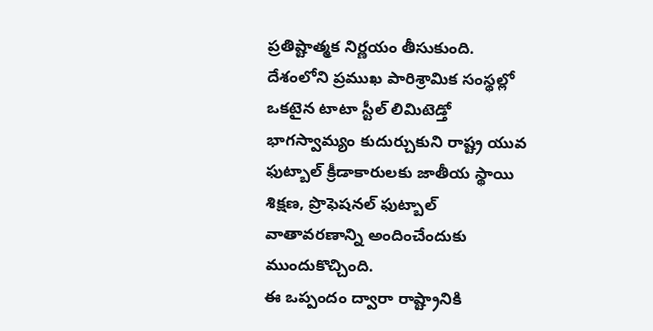ప్రతిష్టాత్మక నిర్ణయం తీసుకుంది. దేశంలోని ప్రముఖ పారిశ్రామిక సంస్థల్లో ఒకటైన టాటా స్టీల్ లిమిటెడ్తో భాగస్వామ్యం కుదుర్చుకుని రాష్ట్ర యువ ఫుట్బాల్ క్రీడాకారులకు జాతీయ స్థాయి శిక్షణ, ప్రొఫెషనల్ ఫుట్బాల్ వాతావరణాన్ని అందించేందుకు ముందుకొచ్చింది.
ఈ ఒప్పందం ద్వారా రాష్ట్రానికి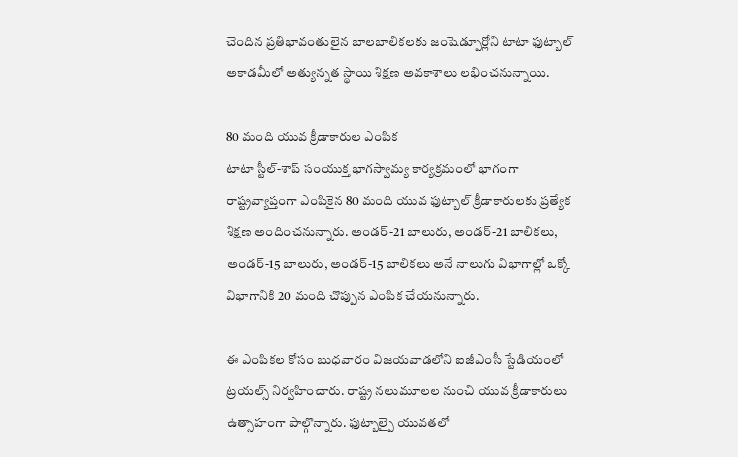చెందిన ప్రతిభావంతులైన బాలబాలికలకు జంషెడ్పూర్లోని టాటా ఫుట్బాల్ అకాడమీలో అత్యున్నత స్థాయి శిక్షణ అవకాశాలు లభించనున్నాయి.

80 మంది యువ క్రీడాకారుల ఎంపిక
టాటా స్టీల్-శాప్ సంయుక్త భాగస్వామ్య కార్యక్రమంలో భాగంగా రాష్ట్రవ్యాప్తంగా ఎంపికైన 80 మంది యువ ఫుట్బాల్ క్రీడాకారులకు ప్రత్యేక శిక్షణ అందించనున్నారు. అండర్-21 బాలురు, అండర్-21 బాలికలు, అండర్-15 బాలురు, అండర్-15 బాలికలు అనే నాలుగు విభాగాల్లో ఒక్కో విభాగానికి 20 మంది చొప్పున ఎంపిక చేయనున్నారు.

ఈ ఎంపికల కోసం బుధవారం విజయవాడలోని ఐజీఎంసీ స్టేడియంలో ట్రయల్స్ నిర్వహించారు. రాష్ట్ర నలుమూలల నుంచి యువ క్రీడాకారులు ఉత్సాహంగా పాల్గొన్నారు. ఫుట్బాల్పై యువతలో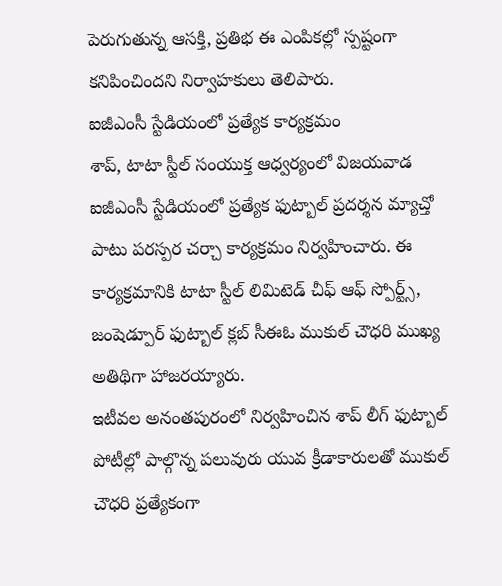పెరుగుతున్న ఆసక్తి, ప్రతిభ ఈ ఎంపికల్లో స్పష్టంగా కనిపించిందని నిర్వాహకులు తెలిపారు.
ఐజీఎంసీ స్టేడియంలో ప్రత్యేక కార్యక్రమం
శాప్, టాటా స్టీల్ సంయుక్త ఆధ్వర్యంలో విజయవాడ ఐజీఎంసీ స్టేడియంలో ప్రత్యేక ఫుట్బాల్ ప్రదర్శన మ్యాచ్తో పాటు పరస్పర చర్చా కార్యక్రమం నిర్వహించారు. ఈ కార్యక్రమానికి టాటా స్టీల్ లిమిటెడ్ చీఫ్ ఆఫ్ స్పోర్ట్స్, జంషెడ్పూర్ ఫుట్బాల్ క్లబ్ సీఈఓ ముకుల్ చౌధరి ముఖ్య అతిథిగా హాజరయ్యారు.
ఇటీవల అనంతపురంలో నిర్వహించిన శాప్ లీగ్ ఫుట్బాల్ పోటీల్లో పాల్గొన్న పలువురు యువ క్రీడాకారులతో ముకుల్ చౌధరి ప్రత్యేకంగా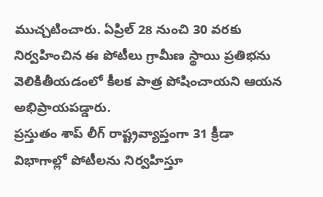ముచ్చటించారు. ఏప్రిల్ 28 నుంచి 30 వరకు నిర్వహించిన ఈ పోటీలు గ్రామీణ స్థాయి ప్రతిభను వెలికితీయడంలో కీలక పాత్ర పోషించాయని ఆయన అభిప్రాయపడ్డారు.
ప్రస్తుతం శాప్ లీగ్ రాష్ట్రవ్యాప్తంగా 31 క్రీడా విభాగాల్లో పోటీలను నిర్వహిస్తూ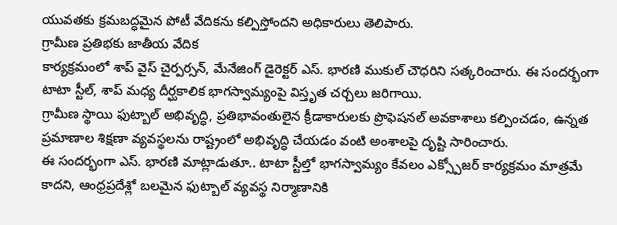యువతకు క్రమబద్ధమైన పోటీ వేదికను కల్పిస్తోందని అధికారులు తెలిపారు.
గ్రామీణ ప్రతిభకు జాతీయ వేదిక
కార్యక్రమంలో శాప్ వైస్ చైర్పర్సన్, మేనేజింగ్ డైరెక్టర్ ఎస్. భారణి ముకుల్ చౌధరిని సత్కరించారు. ఈ సందర్భంగా టాటా స్టీల్, శాప్ మధ్య దీర్ఘకాలిక భాగస్వామ్యంపై విస్తృత చర్చలు జరిగాయి.
గ్రామీణ స్థాయి ఫుట్బాల్ అభివృద్ధి, ప్రతిభావంతులైన క్రీడాకారులకు ప్రొఫెషనల్ అవకాశాలు కల్పించడం, ఉన్నత ప్రమాణాల శిక్షణా వ్యవస్థలను రాష్ట్రంలో అభివృద్ధి చేయడం వంటి అంశాలపై దృష్టి సారించారు.
ఈ సందర్భంగా ఎస్. భారణి మాట్లాడుతూ.. టాటా స్టీల్తో భాగస్వామ్యం కేవలం ఎక్స్పోజర్ కార్యక్రమం మాత్రమే కాదని, ఆంధ్రప్రదేశ్లో బలమైన ఫుట్బాల్ వ్యవస్థ నిర్మాణానికి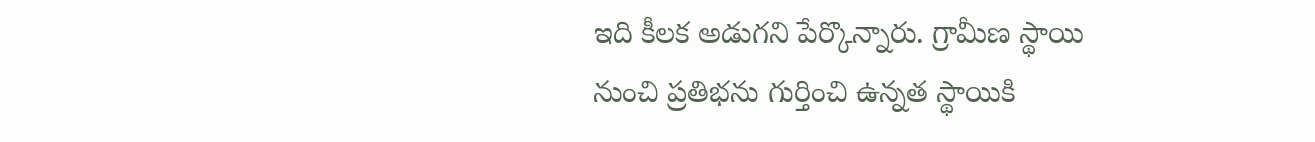ఇది కీలక అడుగని పేర్కొన్నారు. గ్రామీణ స్థాయి నుంచి ప్రతిభను గుర్తించి ఉన్నత స్థాయికి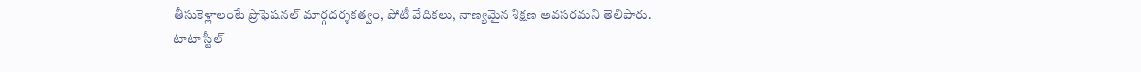తీసుకెళ్లాలంటే ప్రొఫెషనల్ మార్గదర్శకత్వం, పోటీ వేదికలు, నాణ్యమైన శిక్షణ అవసరమని తెలిపారు.
టాటా స్టీల్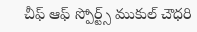చీఫ్ ఆఫ్ స్పోర్ట్స్ ముకుల్ చౌధరి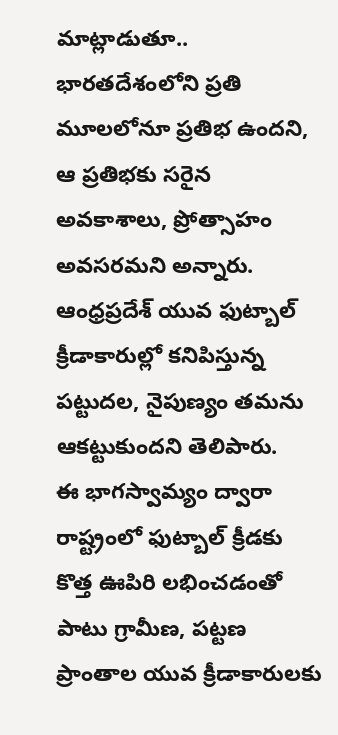మాట్లాడుతూ.. భారతదేశంలోని ప్రతి మూలలోనూ ప్రతిభ ఉందని, ఆ ప్రతిభకు సరైన అవకాశాలు, ప్రోత్సాహం అవసరమని అన్నారు. ఆంధ్రప్రదేశ్ యువ ఫుట్బాల్ క్రీడాకారుల్లో కనిపిస్తున్న పట్టుదల, నైపుణ్యం తమను ఆకట్టుకుందని తెలిపారు.
ఈ భాగస్వామ్యం ద్వారా రాష్ట్రంలో ఫుట్బాల్ క్రీడకు కొత్త ఊపిరి లభించడంతో పాటు గ్రామీణ, పట్టణ ప్రాంతాల యువ క్రీడాకారులకు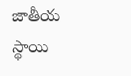జాతీయ స్థాయి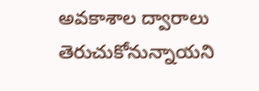అవకాశాల ద్వారాలు తెరుచుకోనున్నాయని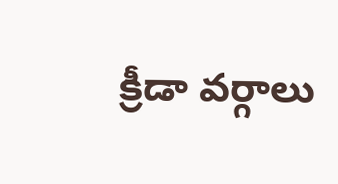క్రీడా వర్గాలు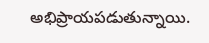అభిప్రాయపడుతున్నాయి.